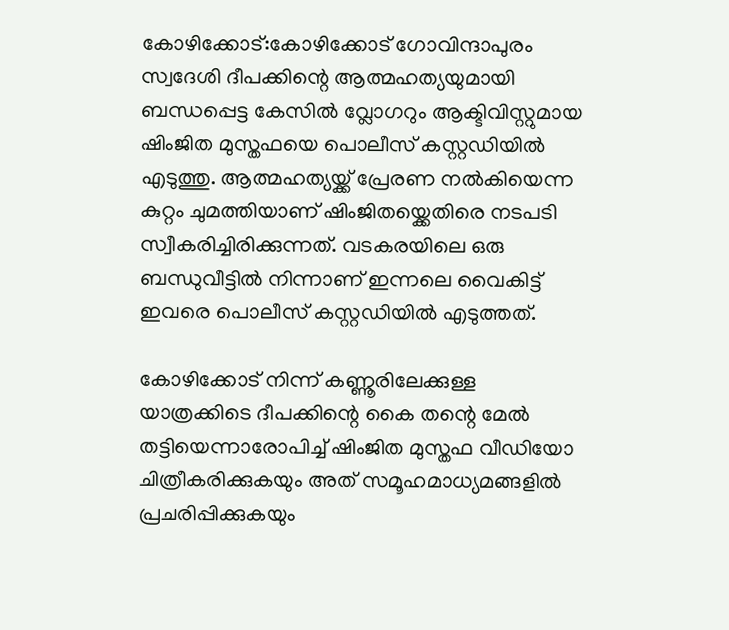കോഴിക്കോട്:കോഴിക്കോട് ഗോവിന്ദാപുരം സ്വദേശി ദീപക്കിന്റെ ആത്മഹത്യയുമായി ബന്ധപ്പെട്ട കേസിൽ വ്ലോഗറും ആക്ടിവിസ്റ്റുമായ ഷിംജിത മുസ്തഫയെ പൊലീസ് കസ്റ്റഡിയിൽ എടുത്തു. ആത്മഹത്യയ്ക്ക് പ്രേരണ നൽകിയെന്ന കുറ്റം ചുമത്തിയാണ് ഷിംജിതയ്ക്കെതിരെ നടപടി സ്വീകരിച്ചിരിക്കുന്നത്. വടകരയിലെ ഒരു ബന്ധുവീട്ടിൽ നിന്നാണ് ഇന്നലെ വൈകിട്ട് ഇവരെ പൊലീസ് കസ്റ്റഡിയിൽ എടുത്തത്.

കോഴിക്കോട് നിന്ന് കണ്ണൂരിലേക്കുള്ള യാത്രക്കിടെ ദീപക്കിന്റെ കൈ തന്റെ മേൽ തട്ടിയെന്നാരോപിച്ച് ഷിംജിത മുസ്തഫ വീഡിയോ ചിത്രീകരിക്കുകയും അത് സമൂഹമാധ്യമങ്ങളിൽ പ്രചരിപ്പിക്കുകയും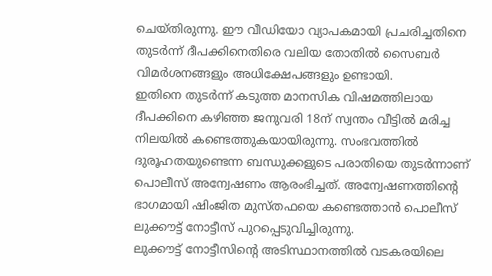ചെയ്തിരുന്നു. ഈ വീഡിയോ വ്യാപകമായി പ്രചരിച്ചതിനെ തുടർന്ന് ദീപക്കിനെതിരെ വലിയ തോതിൽ സൈബർ വിമർശനങ്ങളും അധിക്ഷേപങ്ങളും ഉണ്ടായി.
ഇതിനെ തുടർന്ന് കടുത്ത മാനസിക വിഷമത്തിലായ ദീപക്കിനെ കഴിഞ്ഞ ജനുവരി 18ന് സ്വന്തം വീട്ടിൽ മരിച്ച നിലയിൽ കണ്ടെത്തുകയായിരുന്നു. സംഭവത്തിൽ ദുരൂഹതയുണ്ടെന്ന ബന്ധുക്കളുടെ പരാതിയെ തുടർന്നാണ് പൊലീസ് അന്വേഷണം ആരംഭിച്ചത്. അന്വേഷണത്തിന്റെ ഭാഗമായി ഷിംജിത മുസ്തഫയെ കണ്ടെത്താൻ പൊലീസ് ലുക്കൗട്ട് നോട്ടീസ് പുറപ്പെടുവിച്ചിരുന്നു.
ലുക്കൗട്ട് നോട്ടീസിന്റെ അടിസ്ഥാനത്തിൽ വടകരയിലെ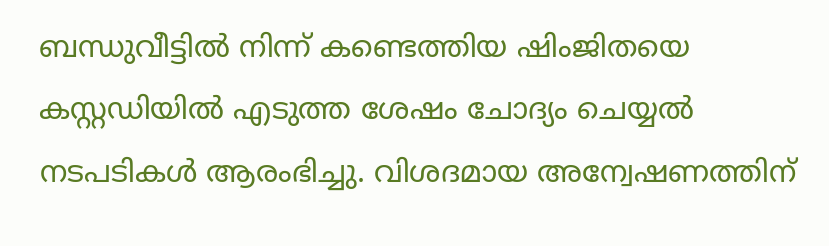ബന്ധുവീട്ടിൽ നിന്ന് കണ്ടെത്തിയ ഷിംജിതയെ കസ്റ്റഡിയിൽ എടുത്ത ശേഷം ചോദ്യം ചെയ്യൽ നടപടികൾ ആരംഭിച്ചു. വിശദമായ അന്വേഷണത്തിന്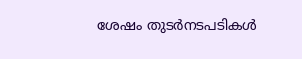ശേഷം തുടർനടപടികൾ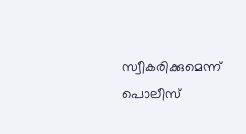സ്വീകരിക്കുമെന്ന് പൊലീസ്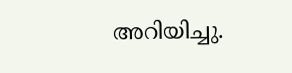അറിയിച്ചു.